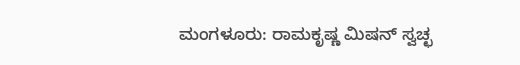ಮಂಗಳೂರು: ರಾಮಕೃಷ್ಣ ಮಿಷನ್ ಸ್ವಚ್ಛ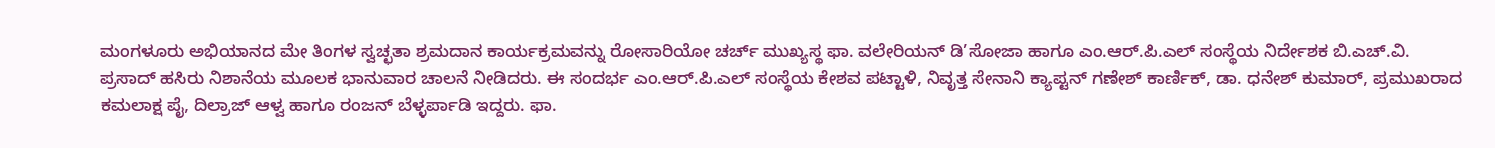ಮಂಗಳೂರು ಅಭಿಯಾನದ ಮೇ ತಿಂಗಳ ಸ್ವಚ್ಛತಾ ಶ್ರಮದಾನ ಕಾರ್ಯಕ್ರಮವನ್ನು ರೋಸಾರಿಯೋ ಚರ್ಚ್ ಮುಖ್ಯಸ್ಥ ಫಾ. ವಲೇರಿಯನ್ ಡಿ’ಸೋಜಾ ಹಾಗೂ ಎಂ.ಆರ್.ಪಿ.ಎಲ್ ಸಂಸ್ಥೆಯ ನಿರ್ದೇಶಕ ಬಿ.ಎಚ್.ವಿ. ಪ್ರಸಾದ್ ಹಸಿರು ನಿಶಾನೆಯ ಮೂಲಕ ಭಾನುವಾರ ಚಾಲನೆ ನೀಡಿದರು. ಈ ಸಂದರ್ಭ ಎಂ.ಆರ್.ಪಿ.ಎಲ್ ಸಂಸ್ಥೆಯ ಕೇಶವ ಪಟ್ಟಾಳಿ, ನಿವೃತ್ತ ಸೇನಾನಿ ಕ್ಯಾಪ್ಟನ್ ಗಣೇಶ್ ಕಾರ್ಣಿಕ್, ಡಾ. ಧನೇಶ್ ಕುಮಾರ್, ಪ್ರಮುಖರಾದ ಕಮಲಾಕ್ಷ ಪೈ, ದಿಲ್ರಾಜ್ ಆಳ್ವ ಹಾಗೂ ರಂಜನ್ ಬೆಳ್ಳರ್ಪಾಡಿ ಇದ್ದರು. ಫಾ.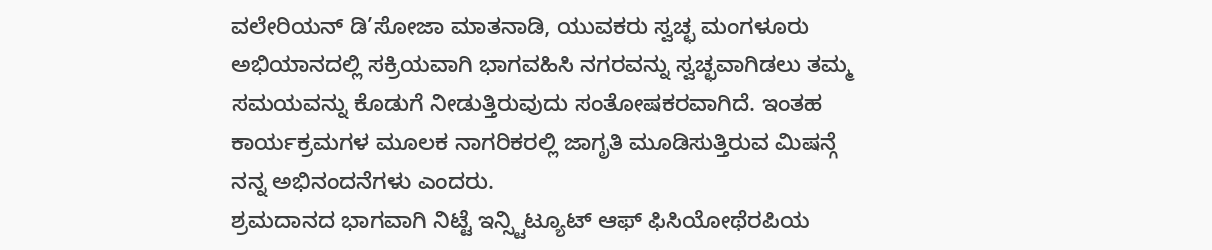ವಲೇರಿಯನ್ ಡಿ’ಸೋಜಾ ಮಾತನಾಡಿ, ಯುವಕರು ಸ್ವಚ್ಛ ಮಂಗಳೂರು ಅಭಿಯಾನದಲ್ಲಿ ಸಕ್ರಿಯವಾಗಿ ಭಾಗವಹಿಸಿ ನಗರವನ್ನು ಸ್ವಚ್ಛವಾಗಿಡಲು ತಮ್ಮ ಸಮಯವನ್ನು ಕೊಡುಗೆ ನೀಡುತ್ತಿರುವುದು ಸಂತೋಷಕರವಾಗಿದೆ. ಇಂತಹ ಕಾರ್ಯಕ್ರಮಗಳ ಮೂಲಕ ನಾಗರಿಕರಲ್ಲಿ ಜಾಗೃತಿ ಮೂಡಿಸುತ್ತಿರುವ ಮಿಷನ್ಗೆ ನನ್ನ ಅಭಿನಂದನೆಗಳು ಎಂದರು.
ಶ್ರಮದಾನದ ಭಾಗವಾಗಿ ನಿಟ್ಟೆ ಇನ್ಸ್ಟಿಟ್ಯೂಟ್ ಆಫ್ ಫಿಸಿಯೋಥೆರಪಿಯ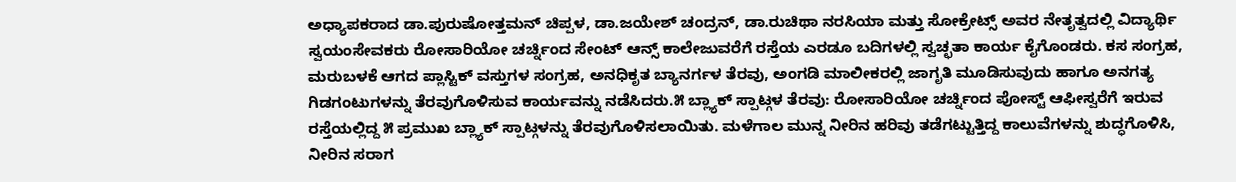ಅಧ್ಯಾಪಕರಾದ ಡಾ.ಪುರುಷೋತ್ತಮನ್ ಚಿಪ್ಪಳ, ಡಾ.ಜಯೇಶ್ ಚಂದ್ರನ್, ಡಾ.ರುಚಿಥಾ ನರಸಿಯಾ ಮತ್ತು ಸೋಕ್ರೇಟ್ಸ್ ಅವರ ನೇತೃತ್ವದಲ್ಲಿ ವಿದ್ಯಾರ್ಥಿ ಸ್ವಯಂಸೇವಕರು ರೋಸಾರಿಯೋ ಚರ್ಚ್ನಿಂದ ಸೇಂಟ್ ಆನ್ಸ್ ಕಾಲೇಜುವರೆಗೆ ರಸ್ತೆಯ ಎರಡೂ ಬದಿಗಳಲ್ಲಿ ಸ್ವಚ್ಛತಾ ಕಾರ್ಯ ಕೈಗೊಂಡರು. ಕಸ ಸಂಗ್ರಹ, ಮರುಬಳಕೆ ಆಗದ ಪ್ಲಾಸ್ಟಿಕ್ ವಸ್ತುಗಳ ಸಂಗ್ರಹ, ಅನಧಿಕೃತ ಬ್ಯಾನರ್ಗಳ ತೆರವು, ಅಂಗಡಿ ಮಾಲೀಕರಲ್ಲಿ ಜಾಗೃತಿ ಮೂಡಿಸುವುದು ಹಾಗೂ ಅನಗತ್ಯ ಗಿಡಗಂಟುಗಳನ್ನು ತೆರವುಗೊಳಿಸುವ ಕಾರ್ಯವನ್ನು ನಡೆಸಿದರು.೫ ಬ್ಲ್ಯಾಕ್ ಸ್ಪಾಟ್ಗಳ ತೆರವು: ರೋಸಾರಿಯೋ ಚರ್ಚ್ನಿಂದ ಪೋಸ್ಟ್ ಆಫೀಸ್ವರೆಗೆ ಇರುವ ರಸ್ತೆಯಲ್ಲಿದ್ದ ೫ ಪ್ರಮುಖ ಬ್ಲ್ಯಾಕ್ ಸ್ಪಾಟ್ಗಳನ್ನು ತೆರವುಗೊಳಿಸಲಾಯಿತು. ಮಳೆಗಾಲ ಮುನ್ನ ನೀರಿನ ಹರಿವು ತಡೆಗಟ್ಟುತ್ತಿದ್ದ ಕಾಲುವೆಗಳನ್ನು ಶುದ್ಧಗೊಳಿಸಿ, ನೀರಿನ ಸರಾಗ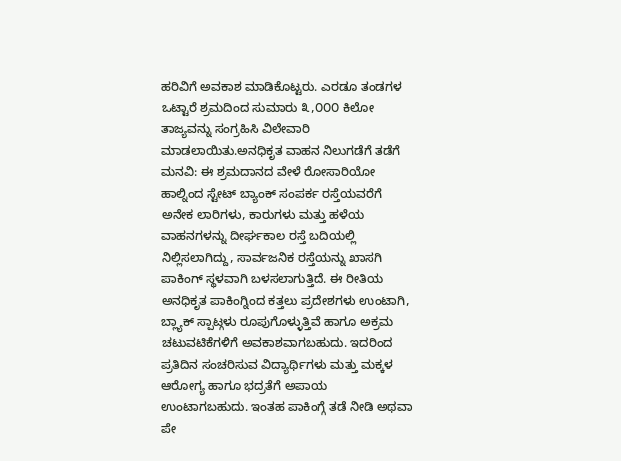ಹರಿವಿಗೆ ಅವಕಾಶ ಮಾಡಿಕೊಟ್ಟರು. ಎರಡೂ ತಂಡಗಳ ಒಟ್ಟಾರೆ ಶ್ರಮದಿಂದ ಸುಮಾರು ೩,೦೦೦ ಕಿಲೋ ತಾಜ್ಯವನ್ನು ಸಂಗ್ರಹಿಸಿ ವಿಲೇವಾರಿ ಮಾಡಲಾಯಿತು.ಅನಧಿಕೃತ ವಾಹನ ನಿಲುಗಡೆಗೆ ತಡೆಗೆ ಮನವಿ: ಈ ಶ್ರಮದಾನದ ವೇಳೆ ರೋಸಾರಿಯೋ ಹಾಲ್ನಿಂದ ಸ್ಟೇಟ್ ಬ್ಯಾಂಕ್ ಸಂಪರ್ಕ ರಸ್ತೆಯವರೆಗೆ ಅನೇಕ ಲಾರಿಗಳು, ಕಾರುಗಳು ಮತ್ತು ಹಳೆಯ ವಾಹನಗಳನ್ನು ದೀರ್ಘಕಾಲ ರಸ್ತೆ ಬದಿಯಲ್ಲಿ ನಿಲ್ಲಿಸಲಾಗಿದ್ದು, ಸಾರ್ವಜನಿಕ ರಸ್ತೆಯನ್ನು ಖಾಸಗಿ ಪಾಕಿಂಗ್ ಸ್ಥಳವಾಗಿ ಬಳಸಲಾಗುತ್ತಿದೆ. ಈ ರೀತಿಯ ಅನಧಿಕೃತ ಪಾಕಿಂಗ್ನಿಂದ ಕತ್ತಲು ಪ್ರದೇಶಗಳು ಉಂಟಾಗಿ, ಬ್ಲ್ಯಾಕ್ ಸ್ಪಾಟ್ಗಳು ರೂಪುಗೊಳ್ಳುತ್ತಿವೆ ಹಾಗೂ ಅಕ್ರಮ ಚಟುವಟಿಕೆಗಳಿಗೆ ಅವಕಾಶವಾಗಬಹುದು. ಇದರಿಂದ ಪ್ರತಿದಿನ ಸಂಚರಿಸುವ ವಿದ್ಯಾರ್ಥಿಗಳು ಮತ್ತು ಮಕ್ಕಳ ಆರೋಗ್ಯ ಹಾಗೂ ಭದ್ರತೆಗೆ ಅಪಾಯ ಉಂಟಾಗಬಹುದು. ಇಂತಹ ಪಾಕಿಂಗ್ಗೆ ತಡೆ ನೀಡಿ ಅಥವಾ ಪೇ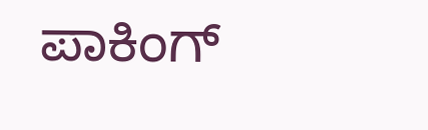ಪಾಕಿಂಗ್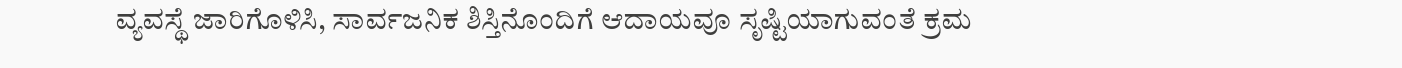ವ್ಯವಸ್ಥೆ ಜಾರಿಗೊಳಿಸಿ, ಸಾರ್ವಜನಿಕ ಶಿಸ್ತಿನೊಂದಿಗೆ ಆದಾಯವೂ ಸೃಷ್ಟಿಯಾಗುವಂತೆ ಕ್ರಮ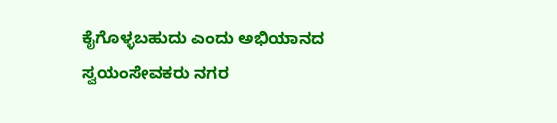ಕೈಗೊಳ್ಳಬಹುದು ಎಂದು ಅಭಿಯಾನದ ಸ್ವಯಂಸೇವಕರು ನಗರ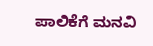ಪಾಲಿಕೆಗೆ ಮನವಿ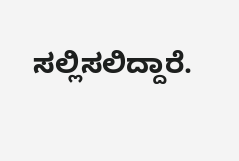ಸಲ್ಲಿಸಲಿದ್ದಾರೆ.